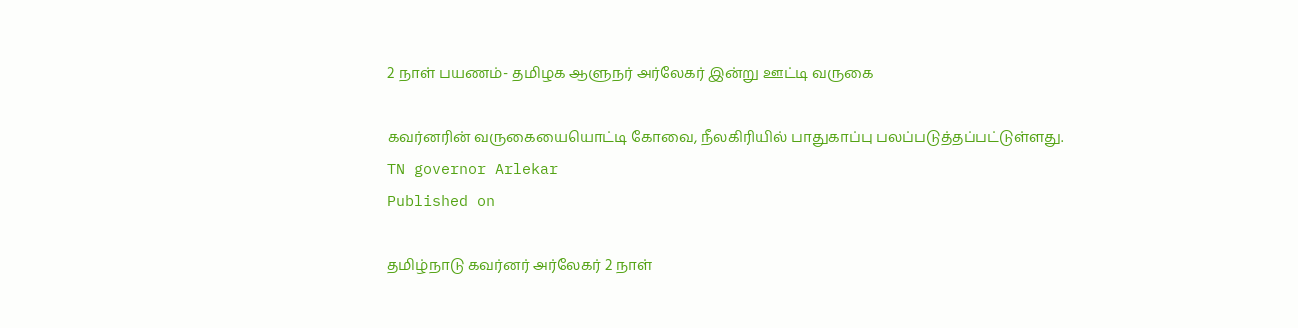2 நாள் பயணம்- தமிழக ஆளுநர் அர்லேகர் இன்று ஊட்டி வருகை

கவர்னரின் வருகையையொட்டி கோவை, நீலகிரியில் பாதுகாப்பு பலப்படுத்தப்பட்டுள்ளது.
TN governor Arlekar
Published on

தமிழ்நாடு கவர்னர் அர்லேகர் 2 நாள்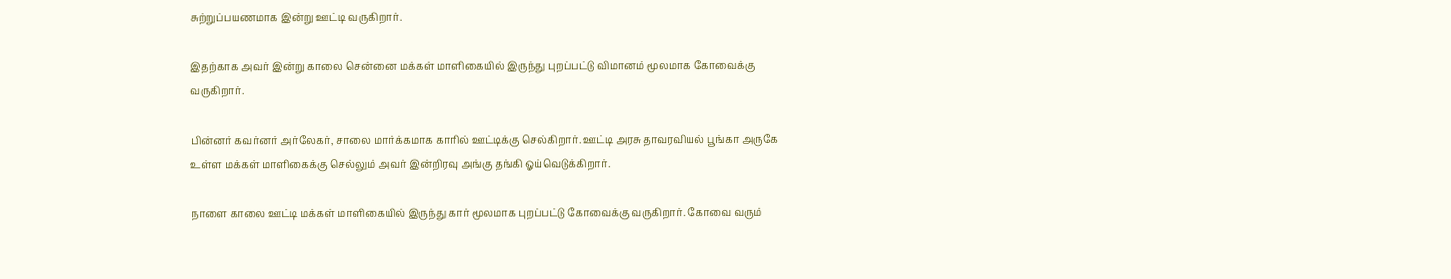சுற்றுப்பயணமாக இன்று ஊட்டி வருகிறார்.

இதற்காக அவர் இன்று காலை சென்னை மக்கள் மாளிகையில் இருந்து புறப்பட்டு விமானம் மூலமாக கோவைக்கு வருகிறார்.

பின்னர் கவர்னர் அர்லேகர், சாலை மார்க்கமாக காரில் ஊட்டிக்கு செல்கிறார். ஊட்டி அரசு தாவரவியல் பூங்கா அருகே உள்ள மக்கள் மாளிகைக்கு செல்லும் அவர் இன்றிரவு அங்கு தங்கி ஓய்வெடுக்கிறார்.

நாளை காலை ஊட்டி மக்கள் மாளிகையில் இருந்து கார் மூலமாக புறப்பட்டு கோவைக்கு வருகிறார். கோவை வரும்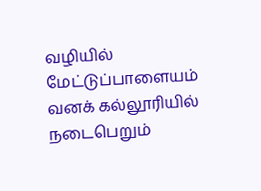வழியில் மேட்டுப்பாளையம் வனக் கல்லூரியில் நடைபெறும்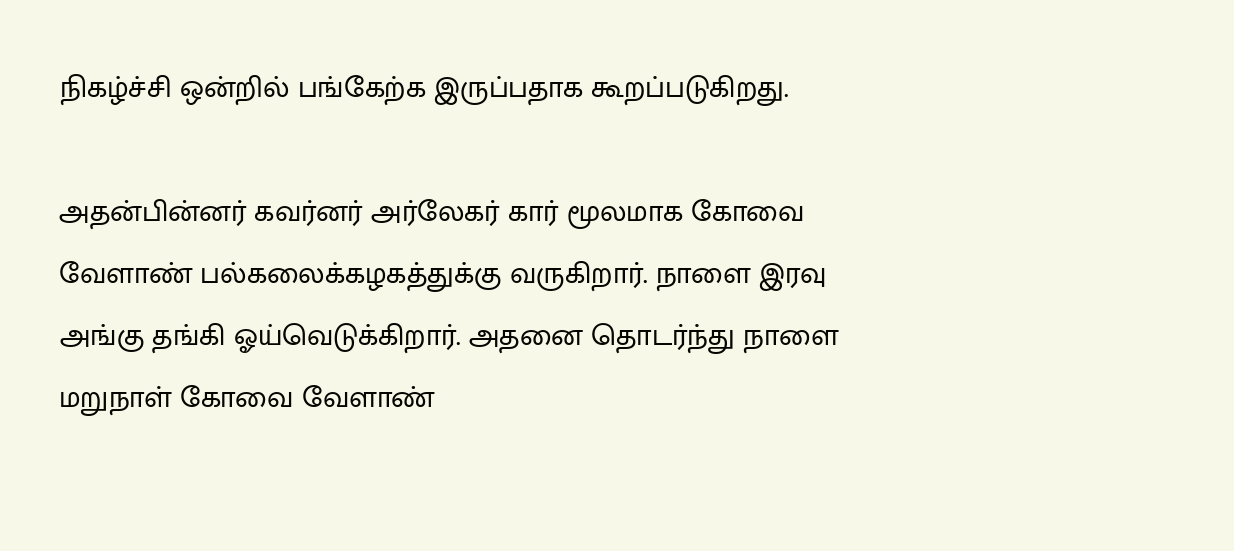நிகழ்ச்சி ஒன்றில் பங்கேற்க இருப்பதாக கூறப்படுகிறது.

அதன்பின்னர் கவர்னர் அர்லேகர் கார் மூலமாக கோவை வேளாண் பல்கலைக்கழகத்துக்கு வருகிறார். நாளை இரவு அங்கு தங்கி ஓய்வெடுக்கிறார். அதனை தொடர்ந்து நாளை மறுநாள் கோவை வேளாண்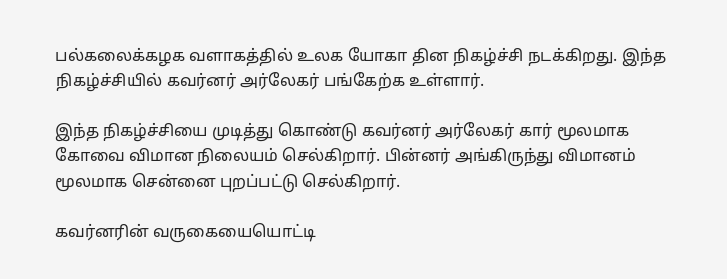பல்கலைக்கழக வளாகத்தில் உலக யோகா தின நிகழ்ச்சி நடக்கிறது. இந்த நிகழ்ச்சியில் கவர்னர் அர்லேகர் பங்கேற்க உள்ளார்.

இந்த நிகழ்ச்சியை முடித்து கொண்டு கவர்னர் அர்லேகர் கார் மூலமாக கோவை விமான நிலையம் செல்கிறார். பின்னர் அங்கிருந்து விமானம் மூலமாக சென்னை புறப்பட்டு செல்கிறார்.

கவர்னரின் வருகையையொட்டி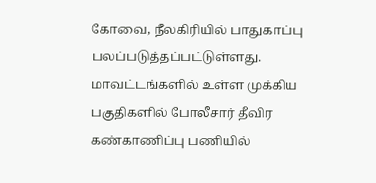கோவை, நீலகிரியில் பாதுகாப்பு பலப்படுத்தப்பட்டுள்ளது. மாவட்டங்களில் உள்ள முக்கிய பகுதிகளில் போலீசார் தீவிர கண்காணிப்பு பணியில்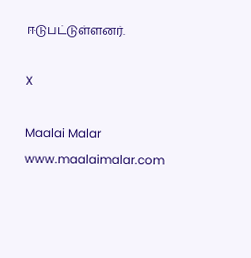ஈடுபட்டுள்ளனர்.

X

Maalai Malar
www.maalaimalar.com